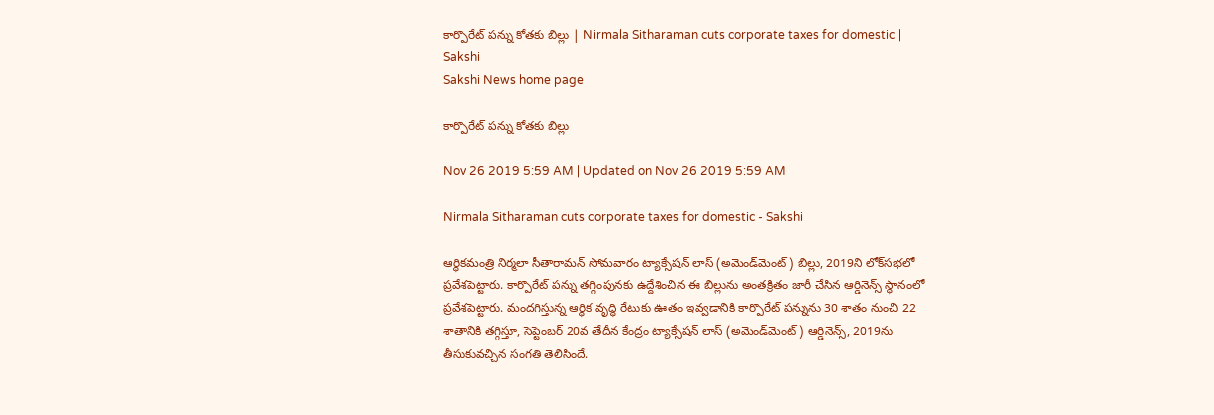కార్పొరేట్‌ పన్ను కోతకు బిల్లు | Nirmala Sitharaman cuts corporate taxes for domestic | Sakshi
Sakshi News home page

కార్పొరేట్‌ పన్ను కోతకు బిల్లు

Nov 26 2019 5:59 AM | Updated on Nov 26 2019 5:59 AM

Nirmala Sitharaman cuts corporate taxes for domestic - Sakshi

ఆర్థికమంత్రి నిర్మలా సీతారామన్‌ సోమవారం ట్యాక్సేషన్‌ లాస్‌ (అమెండ్‌మెంట్‌) బిల్లు, 2019ని లోక్‌సభలో ప్రవేశపెట్టారు. కార్పొరేట్‌ పన్ను తగ్గింపునకు ఉద్దేశించిన ఈ బిల్లును అంతక్రితం జారీ చేసిన ఆర్డినెన్స్‌ స్థానంలో ప్రవేశపెట్టారు. మందగిస్తున్న ఆర్థిక వృద్ధి రేటుకు ఊతం ఇవ్వడానికి కార్పొరేట్‌ పన్నును 30 శాతం నుంచి 22 శాతానికి తగ్గిస్తూ, సెప్టెంబర్‌ 20వ తేదీన కేంద్రం ట్యాక్సేషన్‌ లాస్‌ (అమెండ్‌మెంట్‌) ఆర్డినెన్స్, 2019ను తీసుకువచ్చిన సంగతి తెలిసిందే.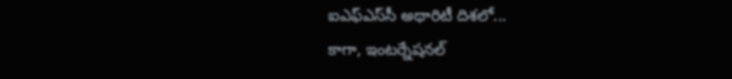ఐఎఫ్‌ఎస్‌సీ అథారిటీ దిశలో...
కాగా, ఇంటర్నేషనల్‌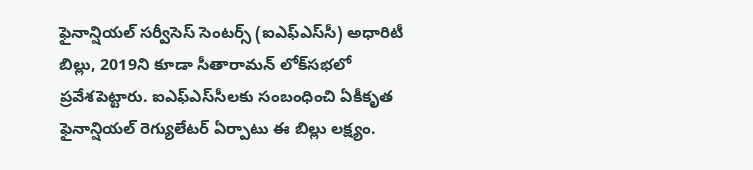ఫైనాన్షియల్‌ సర్వీసెస్‌ సెంటర్స్‌ (ఐఎఫ్‌ఎస్‌సీ) అధారిటీ బిల్లు, 2019ని కూడా సీతారామన్‌ లోక్‌సభలో ప్రవేశపెట్టారు. ఐఎఫ్‌ఎస్‌సీలకు సంబంధించి ఏకీకృత ఫైనాన్షియల్‌ రెగ్యులేటర్‌ ఏర్పాటు ఈ బిల్లు లక్ష్యం.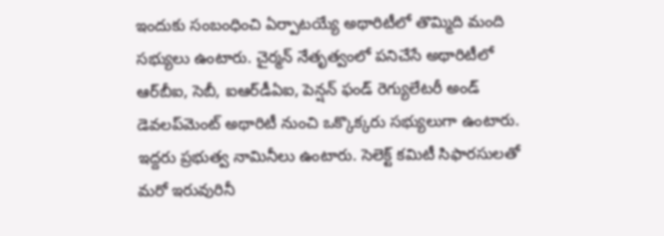ఇందుకు సంబంధించి ఏర్పాటయ్యే అథారిటీలో తొమ్మిది మంది సభ్యులు ఉంటారు. చైర్మన్‌ నేతృత్వంలో పనిచేసే అథారిటీలో ఆర్‌బీఐ, సెబీ, ఐఆర్‌డీఏఐ, పెన్షన్‌ ఫండ్‌ రెగ్యులేటరీ అండ్‌ డెవలప్‌మెంట్‌ అథారిటీ నుంచి ఒక్కొక్కరు సభ్యులుగా ఉంటారు. ఇద్దరు ప్రభుత్వ నామినీలు ఉంటారు. సెలెక్ట్‌ కమిటీ సిఫారసులతో మరో ఇరువురినీ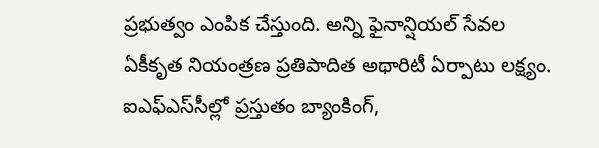ప్రభుత్వం ఎంపిక చేస్తుంది. అన్ని ఫైనాన్షియల్‌ సేవల ఏకీకృత నియంత్రణ ప్రతిపాదిత అథారిటీ ఏర్పాటు లక్ష్యం. ఐఎఫ్‌ఎస్‌సీల్లో ప్రస్తుతం బ్యాంకింగ్,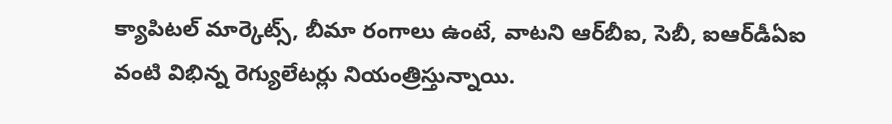క్యాపిటల్‌ మార్కెట్స్, బీమా రంగాలు ఉంటే, వాటని ఆర్‌బీఐ, సెబీ, ఐఆర్‌డీఏఐ వంటి విభిన్న రెగ్యులేటర్లు నియంత్రిస్తున్నాయి.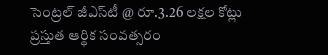సెంట్రల్‌ జీఎస్‌టీ @ రూ.3.26 లక్షల కోట్లు
ప్రస్తుత ఆర్థిక సంవత్సరం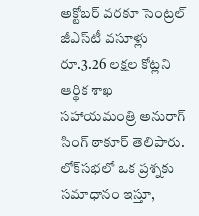అక్టోబర్‌ వరకూ సెంట్రల్‌ జీఎస్‌టీ వసూళ్లు రూ.3.26 లక్షల కోట్లని ఆర్థిక శాఖ సహాయమంత్రి అనురాగ్‌ సింగ్‌ ఠాకూర్‌ తెలిపారు. లోక్‌సభలో ఒక ప్రశ్నకు సమాధానం ఇస్తూ,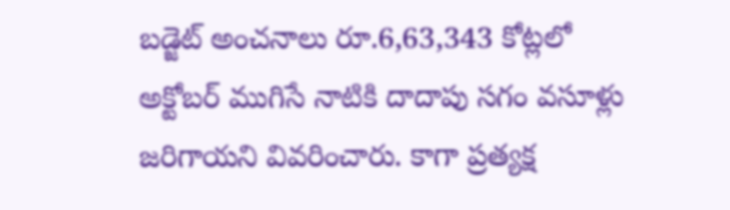బడ్జెట్‌ అంచనాలు రూ.6,63,343 కోట్లలో అక్టోబర్‌ ముగిసే నాటికి దాదాపు సగం వసూళ్లు జరిగాయని వివరించారు. కాగా ప్రత్యక్ష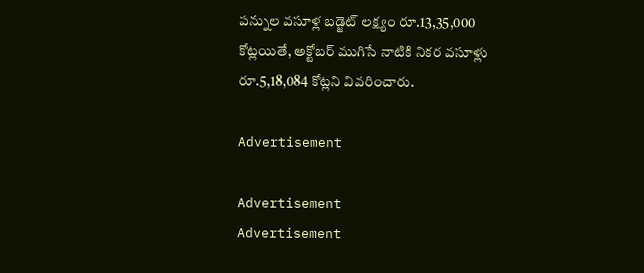పన్నుల వసూళ్ల బడ్జెట్‌ లక్ష్యం రూ.13,35,000 కోట్లయితే, అక్టోబర్‌ ముగిసే నాటికి నికర వసూళ్లు రూ.5,18,084 కోట్లని వివరించారు.

Advertisement

Advertisement
Advertisement